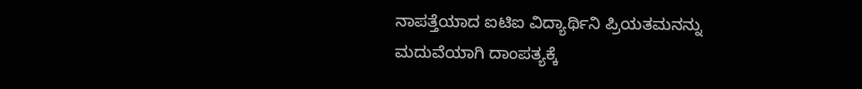ನಾಪತ್ತೆಯಾದ ಐಟಿಐ ವಿದ್ಯಾರ್ಥಿನಿ ಪ್ರಿಯತಮನನ್ನು ಮದುವೆಯಾಗಿ ದಾಂಪತ್ಯಕ್ಕೆ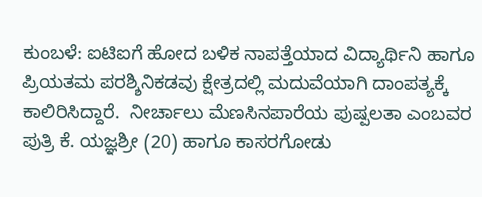ಕುಂಬಳೆ: ಐಟಿಐಗೆ ಹೋದ ಬಳಿಕ ನಾಪತ್ತೆಯಾದ ವಿದ್ಯಾರ್ಥಿನಿ ಹಾಗೂ ಪ್ರಿಯತಮ ಪರಶ್ಶಿನಿಕಡವು ಕ್ಷೇತ್ರದಲ್ಲಿ ಮದುವೆಯಾಗಿ ದಾಂಪತ್ಯಕ್ಕೆ ಕಾಲಿರಿಸಿದ್ದಾರೆ.  ನೀರ್ಚಾಲು ಮೆಣಸಿನಪಾರೆಯ ಪುಷ್ಪಲತಾ ಎಂಬವರ ಪುತ್ರಿ ಕೆ. ಯಜ್ಞಶ್ರೀ (20) ಹಾಗೂ ಕಾಸರಗೋಡು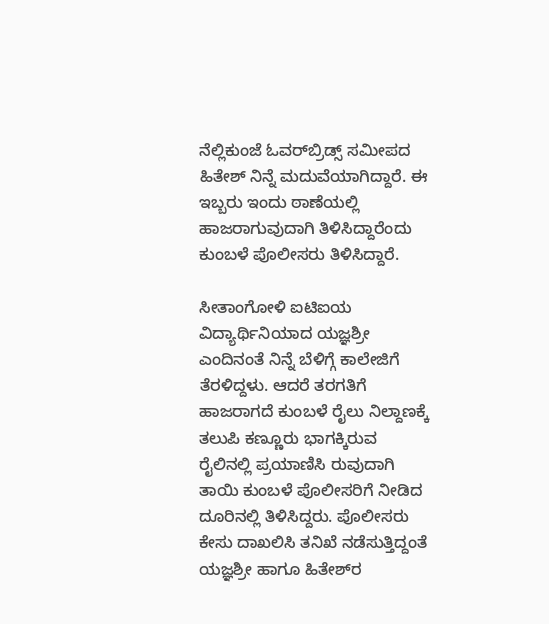ನೆಲ್ಲಿಕುಂಜೆ ಓವರ್‌ಬ್ರಿಡ್ಸ್ ಸಮೀಪದ ಹಿತೇಶ್ ನಿನ್ನೆ ಮದುವೆಯಾಗಿದ್ದಾರೆ. ಈ ಇಬ್ಬರು ಇಂದು ಠಾಣೆಯಲ್ಲಿ ಹಾಜರಾಗುವುದಾಗಿ ತಿಳಿಸಿದ್ದಾರೆಂದು ಕುಂಬಳೆ ಪೊಲೀಸರು ತಿಳಿಸಿದ್ದಾರೆ.

ಸೀತಾಂಗೋಳಿ ಐಟಿಐಯ ವಿದ್ಯಾರ್ಥಿನಿಯಾದ ಯಜ್ಞಶ್ರೀ ಎಂದಿನಂತೆ ನಿನ್ನೆ ಬೆಳಿಗ್ಗೆ ಕಾಲೇಜಿಗೆ ತೆರಳಿದ್ದಳು. ಆದರೆ ತರಗತಿಗೆ ಹಾಜರಾಗದೆ ಕುಂಬಳೆ ರೈಲು ನಿಲ್ದಾಣಕ್ಕೆ ತಲುಪಿ ಕಣ್ಣೂರು ಭಾಗಕ್ಕಿರುವ  ರೈಲಿನಲ್ಲಿ ಪ್ರಯಾಣಿಸಿ ರುವುದಾಗಿ ತಾಯಿ ಕುಂಬಳೆ ಪೊಲೀಸರಿಗೆ ನೀಡಿದ ದೂರಿನಲ್ಲಿ ತಿಳಿಸಿದ್ದರು. ಪೊಲೀಸರು ಕೇಸು ದಾಖಲಿಸಿ ತನಿಖೆ ನಡೆಸುತ್ತಿದ್ದಂತೆ ಯಜ್ಞಶ್ರೀ ಹಾಗೂ ಹಿತೇಶ್‌ರ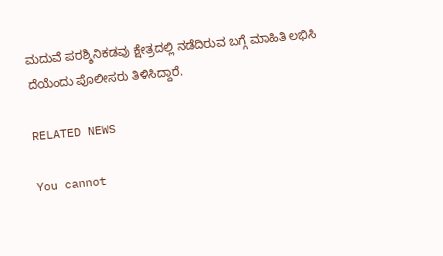ಮದುವೆ ಪರಶ್ಶಿನಿಕಡವು ಕ್ಷೇತ್ರದಲ್ಲಿ ನಡೆದಿರುವ ಬಗ್ಗೆ ಮಾಹಿತಿ ಲಭಿಸಿ ದೆಯೆಂದು ಪೊಲೀಸರು ತಿಳಿಸಿದ್ದಾರೆ.

RELATED NEWS

You cannot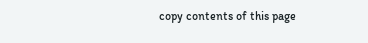copy contents of this page